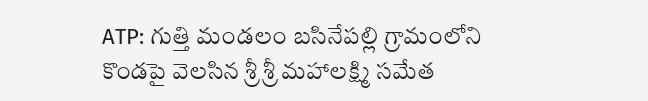ATP: గుత్తి మండలం బసినేపల్లి గ్రామంలోని కొండపై వెలసిన శ్రీ శ్రీ మహాలక్ష్మి సమేత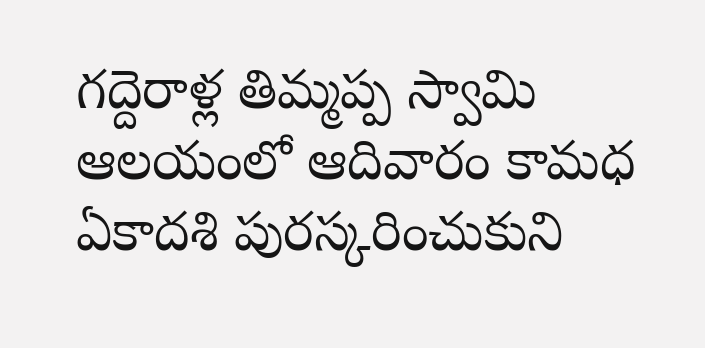గద్దెరాళ్ల తిమ్మప్ప స్వామి ఆలయంలో ఆదివారం కామధ ఏకాదశి పురస్కరించుకుని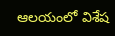ఆలయంలో విశేష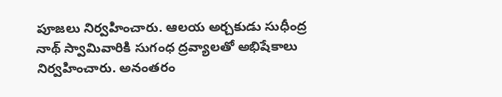పూజలు నిర్వహించారు. ఆలయ అర్చకుడు సుధీంద్ర నాథ్ స్వామివారికి సుగంధ ద్రవ్యాలతో అభిషేకాలు నిర్వహించారు. అనంతరం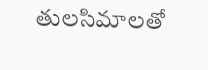తులసిమాలతో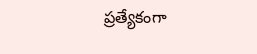ప్రత్యేకంగా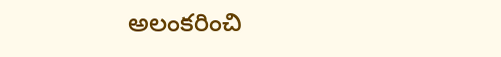అలంకరించి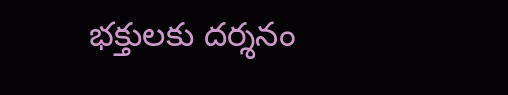భక్తులకు దర్శనం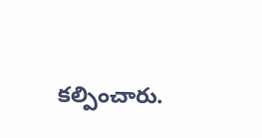కల్పించారు.